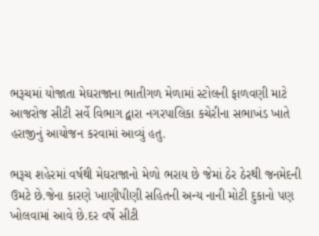ભરૂચમાં યોજાતા મેઘરાજાના ભાતીગળ મેળામાં સ્ટોલની ફાળવણી માટે આજરોજ સીટી સર્વે વિભાગ દ્વારા નગરપાલિકા કચેરીના સભાખંડ ખાતે હરાજીનું આયોજન કરવામાં આવ્યું હતુ.

ભરૂચ શહેરમાં વર્ષથી મેઘરાજાનો મેળો ભરાય છે જેમાં ઠેર ઠેરથી જનમેદની ઉમટે છે.જેના કારણે ખાણીપીણી સહિતની અન્ય નાની મોટી દુકાનો પણ ખોલવામાં આવે છે.દર વર્ષે સીટી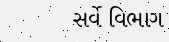સર્વે વિભાગ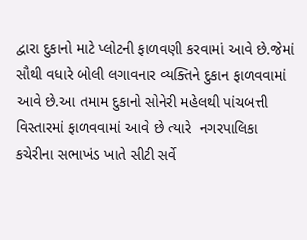દ્વારા દુકાનો માટે પ્લોટની ફાળવણી કરવામાં આવે છે.જેમાં સૌથી વધારે બોલી લગાવનાર વ્યક્તિને દુકાન ફાળવવામાં આવે છે.આ તમામ દુકાનો સોનેરી મહેલથી પાંચબત્તી વિસ્તારમાં ફાળવવામાં આવે છે ત્યારે  નગરપાલિકા કચેરીના સભાખંડ ખાતે સીટી સર્વે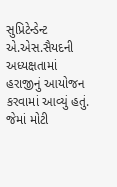સુપ્રિટેન્ડેન્ટ એ.એસ.સૈયદની અધ્યક્ષતામાં હરાજીનું આયોજન કરવામાં આવ્યું હતું. જેમાં મોટી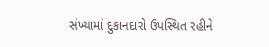સંખ્યામાં દુકાનદારો ઉપસ્થિત રહીને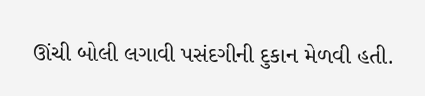ઊંચી બોલી લગાવી પસંદગીની દુકાન મેળવી હતી.